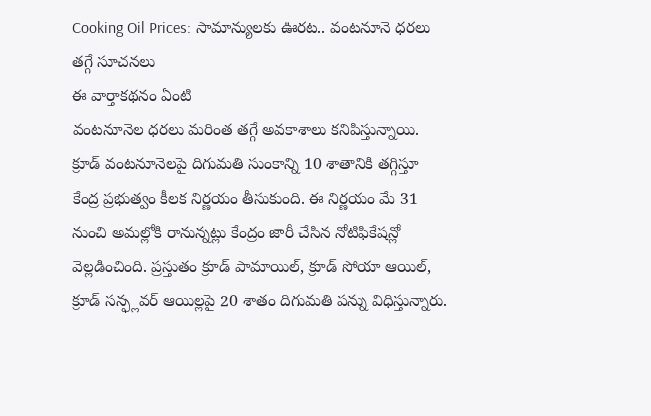Cooking Oil Prices: సామాన్యులకు ఊరట.. వంటనూనె ధరలు తగ్గే సూచనలు
ఈ వార్తాకథనం ఏంటి
వంటనూనెల ధరలు మరింత తగ్గే అవకాశాలు కనిపిస్తున్నాయి. క్రూడ్ వంటనూనెలపై దిగుమతి సుంకాన్ని 10 శాతానికి తగ్గిస్తూ కేంద్ర ప్రభుత్వం కీలక నిర్ణయం తీసుకుంది. ఈ నిర్ణయం మే 31 నుంచి అమల్లోకి రానున్నట్లు కేంద్రం జారీ చేసిన నోటిఫికేషన్లో వెల్లడించింది. ప్రస్తుతం క్రూడ్ పామాయిల్, క్రూడ్ సోయా ఆయిల్, క్రూడ్ సన్ఫ్లవర్ ఆయిల్లపై 20 శాతం దిగుమతి పన్ను విధిస్తున్నారు.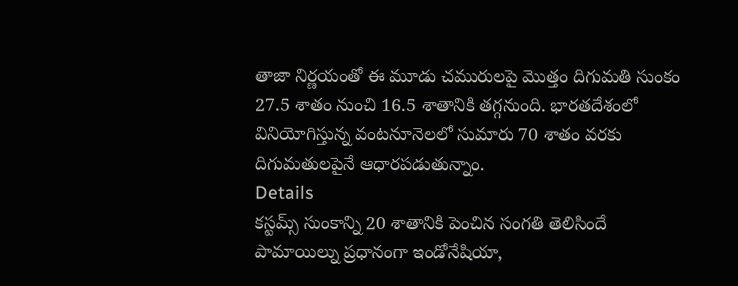తాజా నిర్ణయంతో ఈ మూడు చమురులపై మొత్తం దిగుమతి సుంకం 27.5 శాతం నుంచి 16.5 శాతానికి తగ్గనుంది. భారతదేశంలో వినియోగిస్తున్న వంటనూనెలలో సుమారు 70 శాతం వరకు దిగుమతులపైనే ఆధారపడుతున్నాం.
Details
కస్టమ్స్ సుంకాన్ని 20 శాతానికి పెంచిన సంగతి తెలిసిందే
పామాయిల్ను ప్రధానంగా ఇండోనేషియా,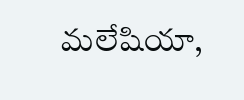మలేషియా,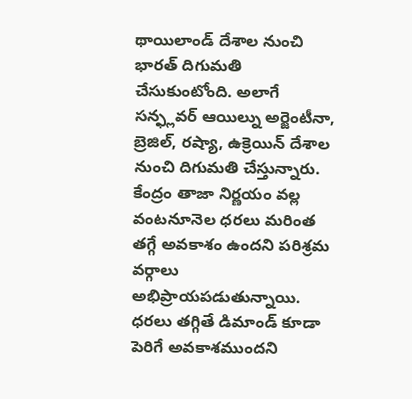థాయిలాండ్ దేశాల నుంచి భారత్ దిగుమతి చేసుకుంటోంది. అలాగే సన్ఫ్లవర్ ఆయిల్ను అర్జెంటీనా, బ్రెజిల్, రష్యా, ఉక్రెయిన్ దేశాల నుంచి దిగుమతి చేస్తున్నారు. కేంద్రం తాజా నిర్ణయం వల్ల వంటనూనెల ధరలు మరింత తగ్గే అవకాశం ఉందని పరిశ్రమ వర్గాలు అభిప్రాయపడుతున్నాయి. ధరలు తగ్గితే డిమాండ్ కూడా పెరిగే అవకాశముందని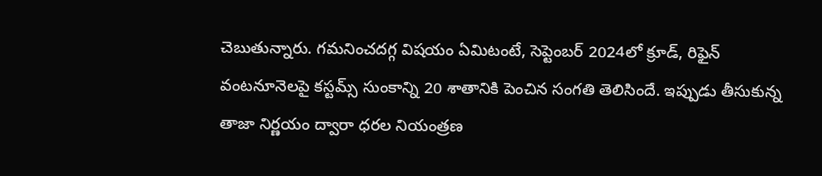చెబుతున్నారు. గమనించదగ్గ విషయం ఏమిటంటే, సెప్టెంబర్ 2024లో క్రూడ్, రిఫైన్ వంటనూనెలపై కస్టమ్స్ సుంకాన్ని 20 శాతానికి పెంచిన సంగతి తెలిసిందే. ఇప్పుడు తీసుకున్న తాజా నిర్ణయం ద్వారా ధరల నియంత్రణ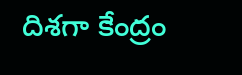దిశగా కేంద్రం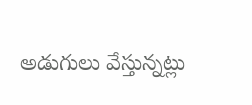అడుగులు వేస్తున్నట్లు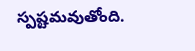స్పష్టమవుతోంది.